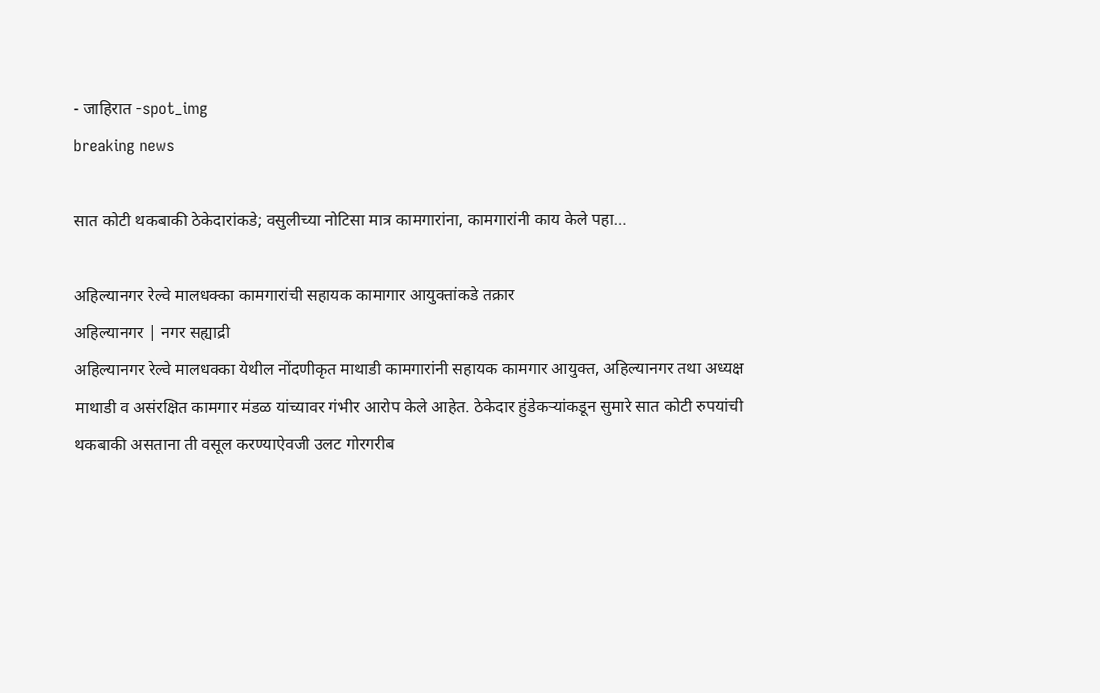- जाहिरात -spot_img
breaking news

सात कोटी थकबाकी ठेकेदारांकडे; वसुलीच्या नोटिसा मात्र कामगारांना, कामगारांनी काय केले पहा…

अहिल्यानगर रेल्वे मालधक्का कामगारांची सहायक कामागार आयुक्तांकडे तक्रार
अहिल्यानगर | नगर सह्याद्री
अहिल्यानगर रेल्वे मालधक्का येथील नोंदणीकृत माथाडी कामगारांनी सहायक कामगार आयुक्त, अहिल्यानगर तथा अध्यक्ष माथाडी व असंरक्षित कामगार मंडळ यांच्यावर गंभीर आरोप केले आहेत. ठेकेदार हुंडेकऱ्यांकडून सुमारे सात कोटी रुपयांची थकबाकी असताना ती वसूल करण्याऐवजी उलट गोरगरीब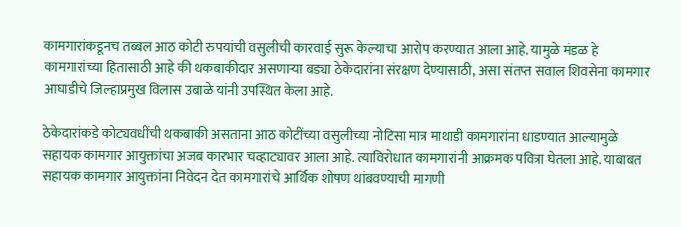कामगारांकडूनच तब्बल आठ कोटी रुपयांची वसुलीची कारवाई सुरू केल्याचा आरोप करण्यात आला आहे. यामुळे मंडळ हे कामगारांच्या हितासाठी आहे की थकबाकीदार असणाऱ्या बड्या ठेकेदारांना संरक्षण देण्यासाठी, असा संतप्त सवाल शिवसेना कामगार आघाडीचे जिल्हाप्रमुख विलास उबाळे यांनी उपस्थित केला आहे.

ठेकेदारांकडे कोट्यवधींची थकबाकी असताना आठ कोटींच्या वसुलीच्या नोटिसा मात्र माथाडी कामगारांना धाडण्यात आल्यामुळे सहायक कामगार आयुक्तांचा अजब कारभार चव्हाट्यावर आला आहे. त्याविरोधात कामगारांनी आक्रमक पवित्रा घेतला आहे. याबाबत सहायक कामगार आयुक्तांना निवेदन देत कामगारांचे आर्थिक शोषण थांबवण्याची मागणी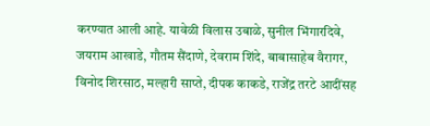करण्यात आली आहे. यावेळी विलास उबाळे, सुनील भिंगारदिवे, जयराम आखाडे, गौतम सैंदाणे, देवराम शिंदे, बाबासाहेब वैरागर, विनोद शिरसाठ, मल्हारी साप्ते, दीपक काकडे, राजेंद्र तरटे आदींसह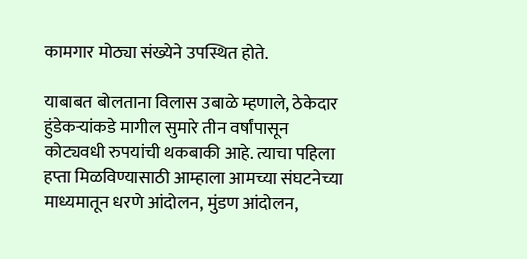कामगार मोठ्या संख्येने उपस्थित होते.

याबाबत बोलताना विलास उबाळे म्हणाले, ठेकेदार हुंडेकऱ्यांकडे मागील सुमारे तीन वर्षांपासून कोट्यवधी रुपयांची थकबाकी आहे. त्याचा पहिला हप्ता मिळविण्यासाठी आम्हाला आमच्या संघटनेच्या माध्यमातून धरणे आंदोलन, मुंडण आंदोलन,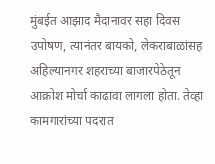मुंबईत आझाद मैदानावर सहा दिवस उपोषण, त्यानंतर बायको, लेकराबाळांसह अहिल्यानगर शहराच्या बाजारपेठेतून आक्रोश मोर्चा काढावा लागला होता. तेव्हा कामगारांच्या पदरात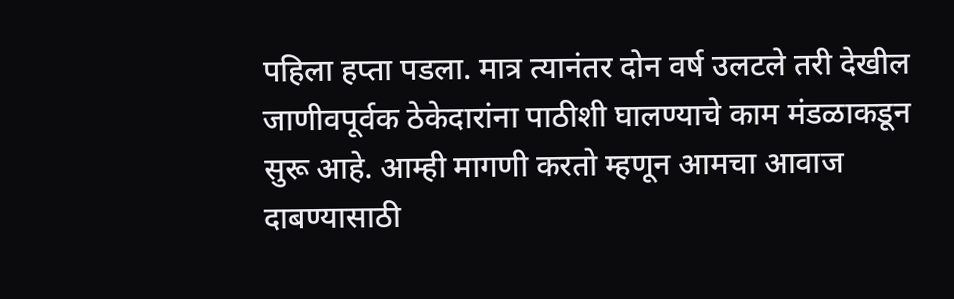पहिला हप्ता पडला. मात्र त्यानंतर दोन वर्ष उलटले तरी देखील जाणीवपूर्वक ठेकेदारांना पाठीशी घालण्याचे काम मंडळाकडून सुरू आहे. आम्ही मागणी करतो म्हणून आमचा आवाज दाबण्यासाठी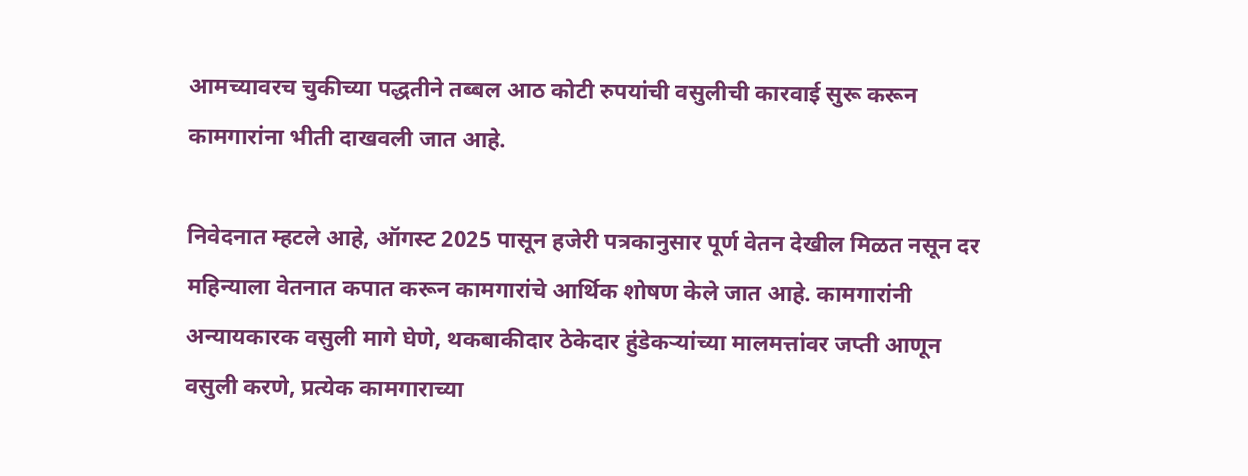आमच्यावरच चुकीच्या पद्धतीने तब्बल आठ कोटी रुपयांची वसुलीची कारवाई सुरू करून कामगारांना भीती दाखवली जात आहे.

निवेदनात म्हटले आहे, ऑगस्ट 2025 पासून हजेरी पत्रकानुसार पूर्ण वेतन देखील मिळत नसून दर महिन्याला वेतनात कपात करून कामगारांचे आर्थिक शोषण केले जात आहे. कामगारांनी अन्यायकारक वसुली मागे घेणे, थकबाकीदार ठेकेदार हुंडेकऱ्यांच्या मालमत्तांवर जप्ती आणून वसुली करणे, प्रत्येक कामगाराच्या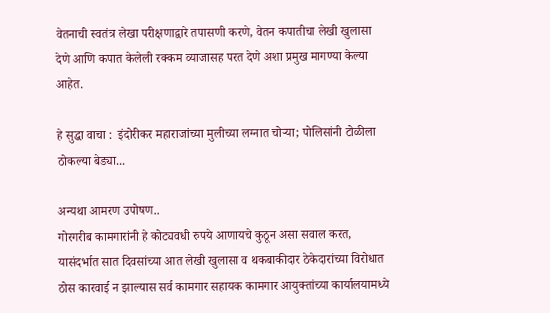वेतनाची स्वतंत्र लेखा परीक्षणाद्वारे तपासणी करणे, वेतन कपातीचा लेखी खुलासा देणे आणि कपात केलेली रक्कम व्याजासह परत देणे अशा प्रमुख मागण्या केल्या आहेत.

हे सुद्धा वाचा :  इंदोरीकर महाराजांच्या मुलीच्या लग्नात चोऱ्या; पोलिसांनी टोळीला ठोकल्या बेड्या...

अन्यथा आमरण उपोषण..
गोरगरीब कामगारांनी हे कोट्यवधी रुपये आणायचे कुठून असा सवाल करत, यासंदर्भात सात दिवसांच्या आत लेखी खुलासा व थकबाकीदार ठेकेदारांच्या विरोधात ठोस कारवाई न झाल्यास सर्व कामगार सहायक कामगार आयुक्तांच्या कार्यालयामध्ये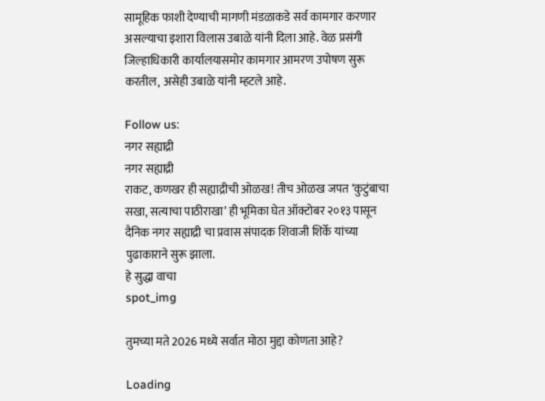सामूहिक फाशी देण्याची मागणी मंडळाकडे सर्व कामगार करणार असल्याचा इशारा विलास उबाळे यांनी दिला आहे. वेळ प्रसंगी जिल्हाधिकारी कार्यालयासमोर कामगार आमरण उपोषण सुरू करतील, असेही उबाळे यांनी म्हटले आहे.

Follow us:
नगर सह्याद्री
नगर सह्याद्री
राकट, कणखर ही सह्याद्रीची ओळख! तीच ओळख जपत ‘कुटुंबाचा सखा, सत्याचा पाठीराखा’ ही भूमिका घेत ऑक्टोबर २०१३ पासून दैनिक नगर सह्याद्री चा प्रवास संपादक शिवाजी शिर्के यांच्या पुढाकाराने सुरू झाला.
हे सुद्धा वाचा
spot_img

तुमच्या मते 2026 मध्ये सर्वात मोठा मुद्दा कोणता आहे?

Loading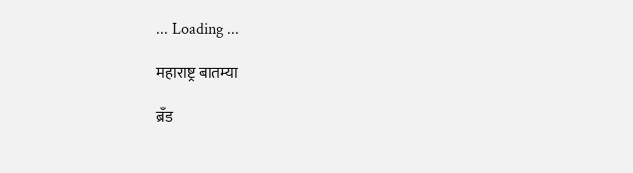... Loading ...

महाराष्ट्र बातम्या

ब्रँड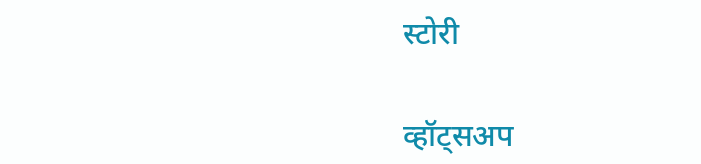स्टोरी

व्हॉट्सअप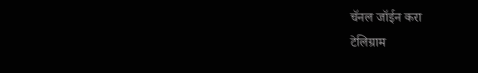चॅनल जॉईन करा
टेलिग्राम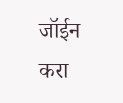जॉईन करा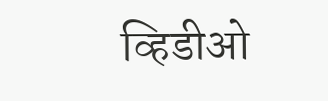व्हिडीओ